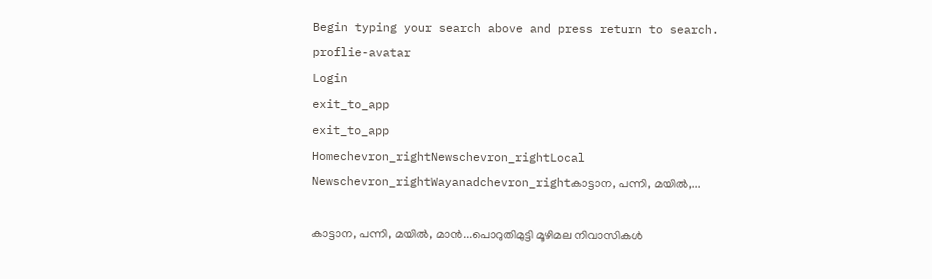Begin typing your search above and press return to search.
proflie-avatar
Login
exit_to_app
exit_to_app
Homechevron_rightNewschevron_rightLocal Newschevron_rightWayanadchevron_rightകാട്ടാന, പന്നി, മയിൽ,...

കാട്ടാന, പന്നി, മയിൽ, മാൻ...പൊറുതിമുട്ടി മൂഴിമല നിവാസികൾ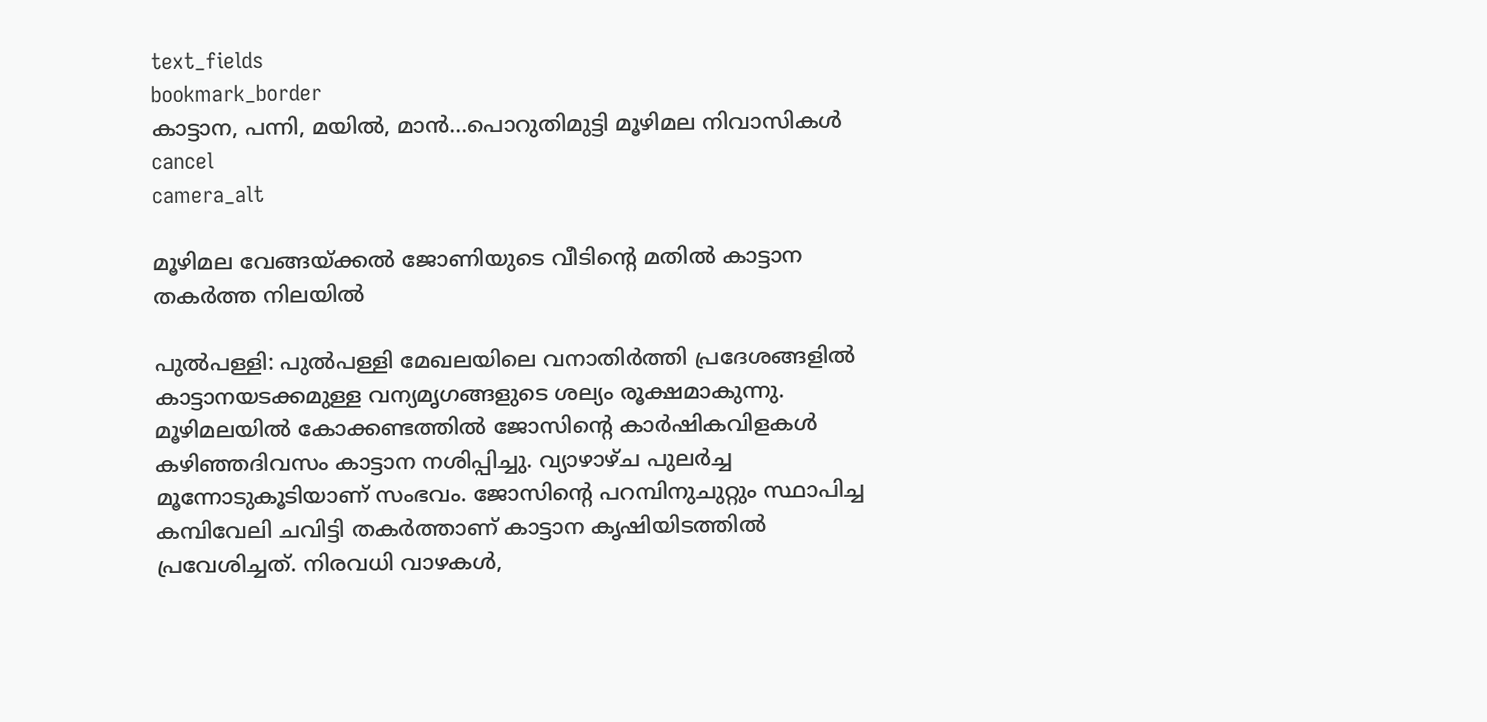text_fields
bookmark_border
കാട്ടാന, പന്നി, മയിൽ, മാൻ...പൊറുതിമുട്ടി മൂഴിമല നിവാസികൾ
cancel
camera_alt

മൂഴിമല വേങ്ങയ്ക്കൽ ജോണിയുടെ വീടിന്റെ മതിൽ കാട്ടാന തകർത്ത നിലയിൽ

പുൽപള്ളി: പുൽപള്ളി മേഖലയിലെ വനാതിർത്തി പ്രദേശങ്ങളിൽ കാട്ടാനയടക്കമുള്ള വന്യമൃഗങ്ങളുടെ ശല്യം രൂക്ഷമാകുന്നു. മൂഴിമലയിൽ കോക്കണ്ടത്തിൽ ജോസിന്റെ കാർഷികവിളകൾ കഴിഞ്ഞദിവസം കാട്ടാന നശിപ്പിച്ചു. വ്യാഴാഴ്ച പുലർച്ച മൂന്നോടുകൂടിയാണ് സംഭവം. ജോസിന്റെ പറമ്പിനുചുറ്റും സ്ഥാപിച്ച കമ്പിവേലി ചവിട്ടി തകര്‍ത്താണ് കാട്ടാന കൃഷിയിടത്തിൽ പ്രവേശിച്ചത്. നിരവധി വാഴകള്‍,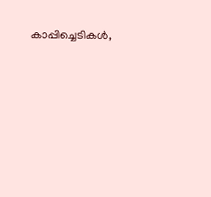കാപ്പിച്ചെടികള്‍,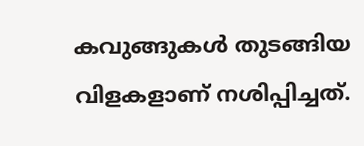കവുങ്ങുകള്‍ തുടങ്ങിയ വിളകളാണ് നശിപ്പിച്ചത്.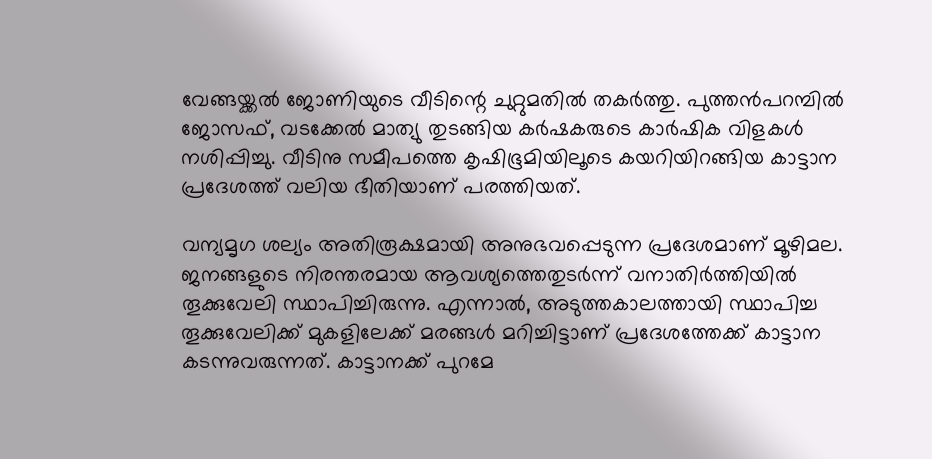വേങ്ങയ്ക്കൽ ജോണിയുടെ വീടിന്റെ ചുറ്റുമതിൽ തകർത്തു. പുത്തൻപറമ്പിൽ ജോസഫ്, വടക്കേൽ മാത്യു തുടങ്ങിയ കർഷകരുടെ കാർഷിക വിളകൾ നശിപ്പിച്ചു. വീടിനു സമീപത്തെ കൃഷിഭൂമിയിലൂടെ കയറിയിറങ്ങിയ കാട്ടാന പ്രദേശത്ത് വലിയ ഭീതിയാണ് പരത്തിയത്.

വന്യമൃഗ ശല്യം അതിരൂക്ഷമായി അനുഭവപ്പെടുന്ന പ്രദേശമാണ് മൂഴിമല. ജനങ്ങളുടെ നിരന്തരമായ ആവശ്യത്തെതുടർന്ന് വനാതിർത്തിയിൽ തൂക്കുവേലി സ്ഥാപിച്ചിരുന്നു. എന്നാൽ, അടുത്തകാലത്തായി സ്ഥാപിച്ച തൂക്കുവേലിക്ക് മുകളിലേക്ക് മരങ്ങൾ മറിച്ചിട്ടാണ് പ്രദേശത്തേക്ക് കാട്ടാന കടന്നുവരുന്നത്. കാട്ടാനക്ക് പുറമേ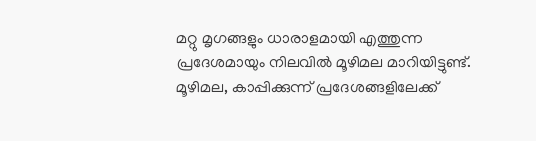മറ്റു മൃഗങ്ങളും ധാരാളമായി എത്തുന്ന പ്രദേശമായും നിലവിൽ മൂഴിമല മാറിയിട്ടുണ്ട്. മൂഴിമല, കാപ്പിക്കുന്ന് പ്രദേശങ്ങളിലേക്ക്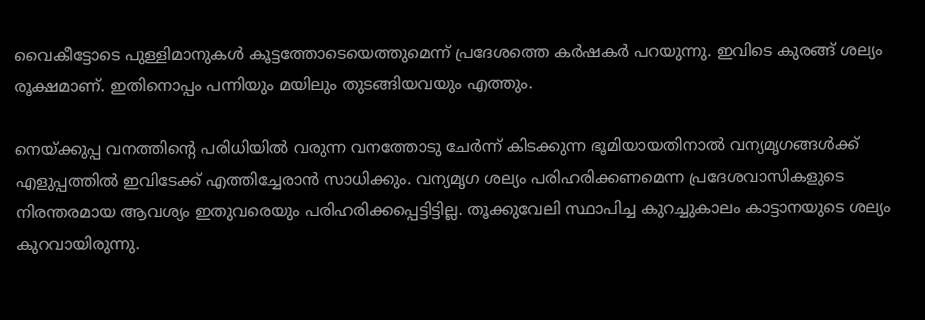വൈകീട്ടോടെ പുള്ളിമാനുകള്‍ കൂട്ടത്തോടെയെത്തുമെന്ന് പ്രദേശത്തെ കർഷകർ പറയുന്നു. ഇവിടെ കുരങ്ങ് ശല്യം രൂക്ഷമാണ്. ഇതിനൊപ്പം പന്നിയും മയിലും തുടങ്ങിയവയും എത്തും.

നെയ്ക്കുപ്പ വനത്തിന്റെ പരിധിയിൽ വരുന്ന വനത്തോടു ചേർന്ന് കിടക്കുന്ന ഭൂമിയായതിനാൽ വന്യമൃഗങ്ങൾക്ക് എളുപ്പത്തിൽ ഇവിടേക്ക് എത്തിച്ചേരാൻ സാധിക്കും. വന്യമൃഗ ശല്യം പരിഹരിക്കണമെന്ന പ്രദേശവാസികളുടെ നിരന്തരമായ ആവശ്യം ഇതുവരെയും പരിഹരിക്കപ്പെട്ടിട്ടില്ല. തൂക്കുവേലി സ്ഥാപിച്ച കുറച്ചുകാലം കാട്ടാനയുടെ ശല്യം കുറവായിരുന്നു.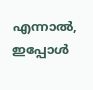എന്നാൽ, ഇപ്പോൾ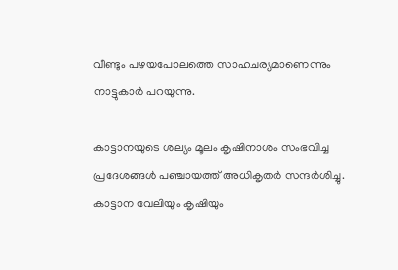വീണ്ടും പഴയപോലത്തെ സാഹചര്യമാണെന്നും നാട്ടുകാർ പറയുന്നു.

കാട്ടാനയുടെ ശല്യം മൂലം കൃഷിനാശം സംഭവിച്ച പ്രദേശങ്ങള്‍ പഞ്ചായത്ത് അധികൃതർ സന്ദർശിച്ചു. കാട്ടാന വേലിയും കൃഷിയും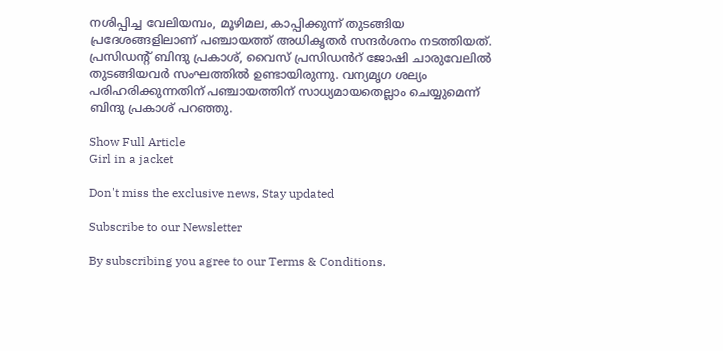നശിപ്പിച്ച വേലിയമ്പം, മൂഴിമല, കാപ്പിക്കുന്ന് തുടങ്ങിയ പ്രദേശങ്ങളിലാണ് പഞ്ചായത്ത് അധികൃതർ സന്ദർശനം നടത്തിയത്. പ്രസിഡന്റ് ബിന്ദു പ്രകാശ്, വൈസ് പ്രസിഡൻറ് ജോഷി ചാരുവേലിൽ തുടങ്ങിയവർ സംഘത്തിൽ ഉണ്ടായിരുന്നു. വന്യമൃഗ ശല്യം പരിഹരിക്കുന്നതിന് പഞ്ചായത്തിന് സാധ്യമായതെല്ലാം ചെയ്യുമെന്ന് ബിന്ദു പ്രകാശ് പറഞ്ഞു.

Show Full Article
Girl in a jacket

Don't miss the exclusive news, Stay updated

Subscribe to our Newsletter

By subscribing you agree to our Terms & Conditions.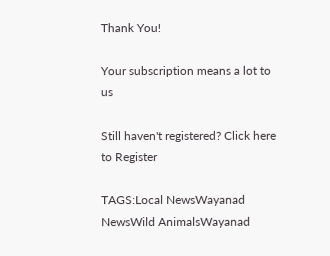Thank You!

Your subscription means a lot to us

Still haven't registered? Click here to Register

TAGS:Local NewsWayanad NewsWild AnimalsWayanad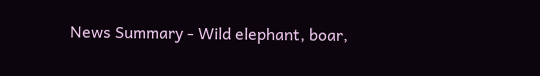News Summary - Wild elephant, boar,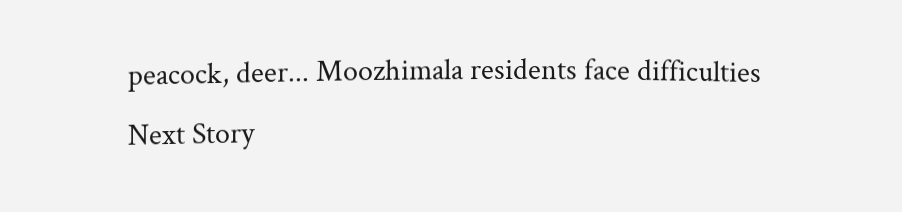peacock, deer... Moozhimala residents face difficulties
Next Story